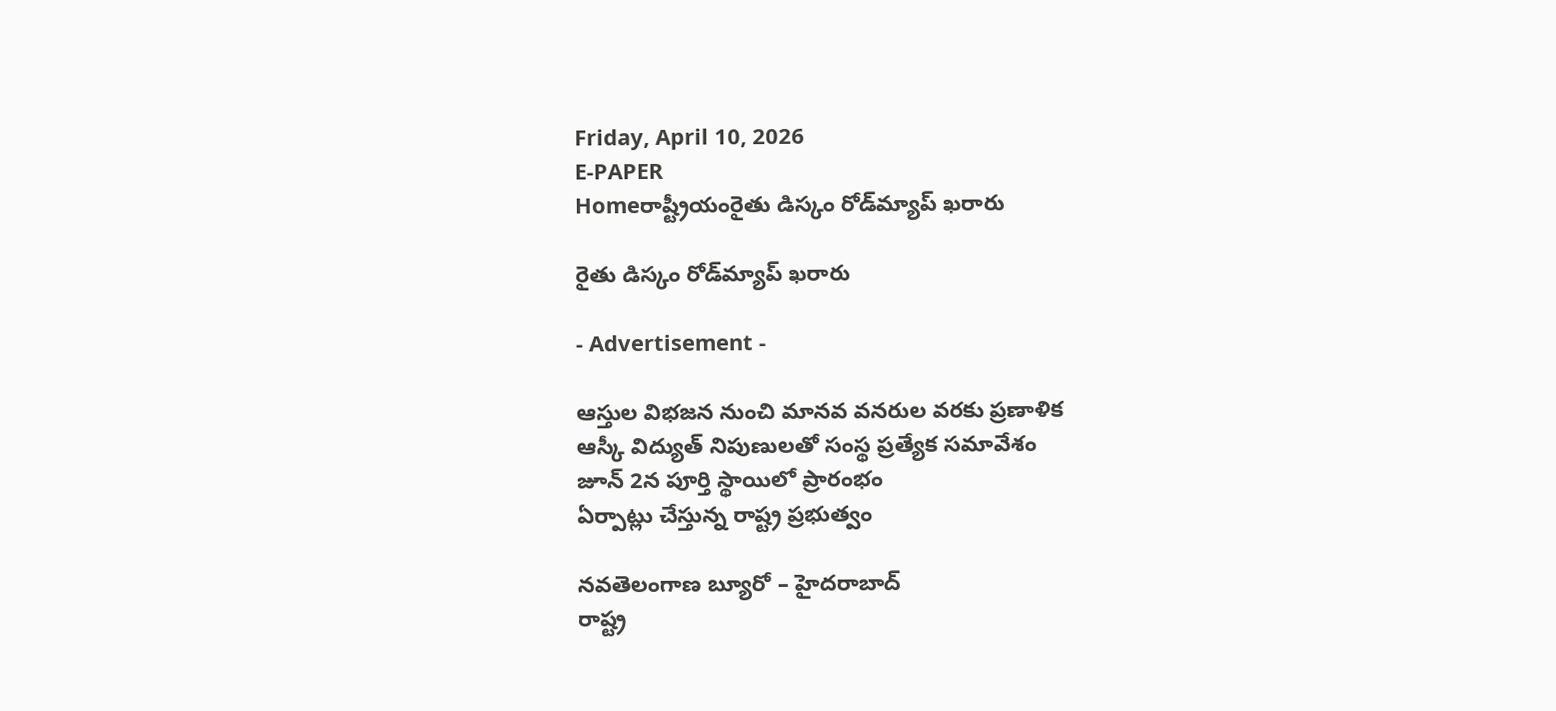Friday, April 10, 2026
E-PAPER
Homeరాష్ట్రీయంరైతు డిస్కం రోడ్‌మ్యాప్‌ ఖరారు

రైతు డిస్కం రోడ్‌మ్యాప్‌ ఖరారు

- Advertisement -

ఆస్తుల విభజన నుంచి మానవ వనరుల వరకు ప్రణాళిక
ఆస్కీ విద్యుత్‌ నిపుణులతో సంస్థ ప్రత్యేక సమావేశం
జూన్‌ 2న పూర్తి స్థాయిలో ప్రారంభం
ఏర్పాట్లు చేస్తున్న రాష్ట్ర ప్రభుత్వం

నవతెలంగాణ బ్యూరో – హైదరాబాద్‌
రాష్ట్ర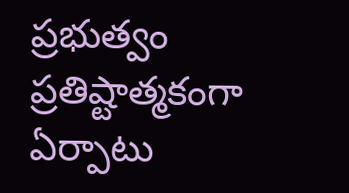ప్రభుత్వం ప్రతిష్టాత్మకంగా ఏర్పాటు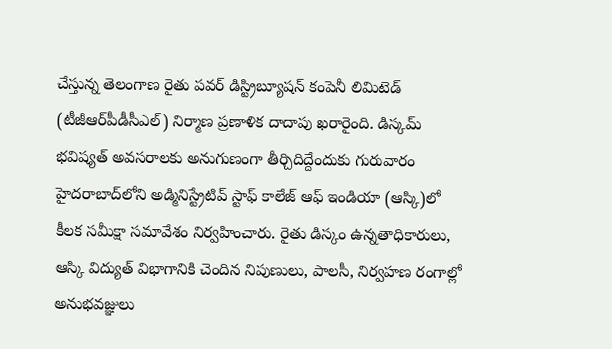చేస్తున్న తెలంగాణ రైతు పవర్‌ డిస్ట్రిబ్యూషన్‌ కంపెనీ లిమిటెడ్‌ (టీజీఆర్‌పీడీసీఎల్‌) నిర్మాణ ప్రణాళిక దాదాపు ఖరారైంది. డిస్కమ్‌ భవిష్యత్‌ అవసరాలకు అనుగుణంగా తీర్చిదిద్దేందుకు గురువారం హైదరాబాద్‌లోని అడ్మినిస్ట్రేటివ్‌ స్టాఫ్‌ కాలేజ్‌ ఆఫ్‌ ఇండియా (ఆస్కి)లో కీలక సమీక్షా సమావేశం నిర్వహించారు. రైతు డిస్కం ఉన్నతాధికారులు, ఆస్కి విద్యుత్‌ విభాగానికి చెందిన నిపుణులు, పాలసీ, నిర్వహణ రంగాల్లో అనుభవజ్ఞులు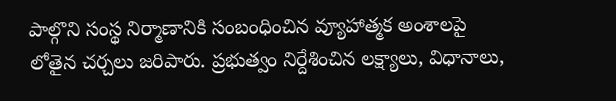పాల్గొని సంస్థ నిర్మాణానికి సంబంధించిన వ్యూహాత్మక అంశాలపై లోతైన చర్చలు జరిపారు. ప్రభుత్వం నిర్దేశించిన లక్ష్యాలు, విధానాలు,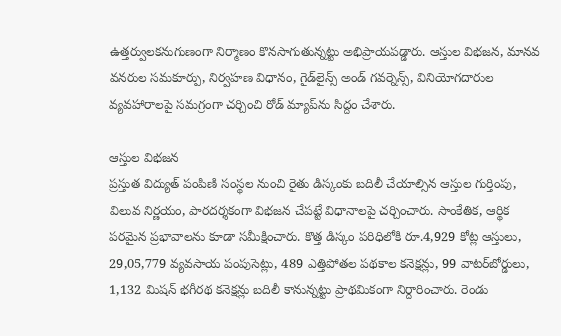ఉత్తర్వులకనుగుణంగా నిర్మాణం కొనసాగుతున్నట్టు అభిప్రాయపడ్డారు. ఆస్తుల విభజన, మానవ వనరుల సమకూర్పు, నిర్వహణ విధానం, గైడ్‌లైన్స్‌ అండ్‌ గవర్నెన్స్‌, వినియోగదారుల వ్యవహారాలపై సమగ్రంగా చర్చించి రోడ్‌ మ్యాప్‌ను సిద్దం చేశారు.

ఆస్తుల విభజన
ప్రస్తుత విద్యుత్‌ పంపిణి సంస్థల నుంచి రైతు డిస్కంకు బదిలీ చేయాల్సిన ఆస్తుల గుర్తింపు, విలువ నిర్ణయం, పారదర్శకంగా విభజన చేపట్టే విధానాలపై చర్చించారు. సాంకేతిక, ఆర్థిక పరమైన ప్రభావాలను కూడా సమీక్షించారు. కొత్త డిస్కం పరిధిలోకి రూ.4,929 కోట్ల ఆస్తులు, 29,05,779 వ్యవసాయ పంపుసెట్లు, 489 ఎత్తిపోతల పథకాల కనెక్షన్లు, 99 వాటర్‌బోర్డులు, 1,132 మిషన్‌ భగీరథ కనెక్షన్లు బదిలీ కానున్నట్టు ప్రాథమికంగా నిర్దారించారు. రెండు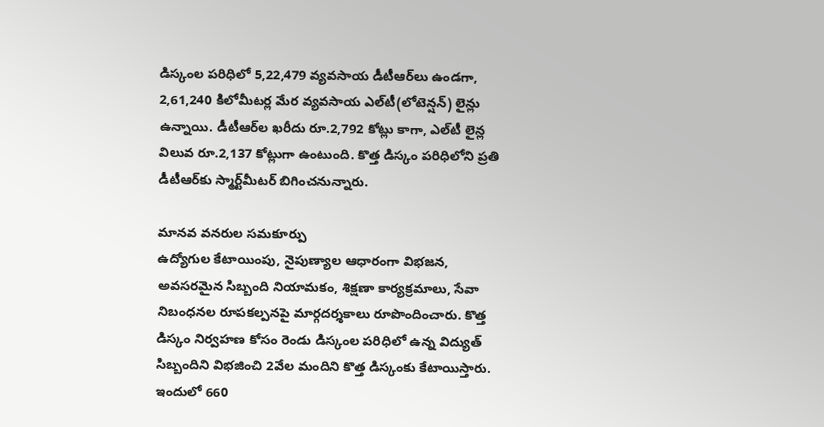డిస్కంల పరిధిలో 5,22,479 వ్యవసాయ డీటీఆర్‌లు ఉండగా, 2,61,240 కిలోమీటర్ల మేర వ్యవసాయ ఎల్‌టీ(లోటెన్షన్‌) లైన్లు ఉన్నాయి. డీటీఆర్‌ల ఖరీదు రూ.2,792 కోట్లు కాగా, ఎల్‌టీ లైన్ల విలువ రూ.2,137 కోట్లుగా ఉంటుంది. కొత్త డిస్కం పరిధిలోని ప్రతి డీటీఆర్‌కు స్మార్ట్‌మీటర్‌ బిగించనున్నారు.

మానవ వనరుల సమకూర్పు
ఉద్యోగుల కేటాయింపు, నైపుణ్యాల ఆధారంగా విభజన, అవసరమైన సిబ్బంది నియామకం, శిక్షణా కార్యక్రమాలు, సేవా నిబంధనల రూపకల్పనపై మార్గదర్శకాలు రూపొందించారు. కొత్త డిస్కం నిర్వహణ కోసం రెండు డిస్కంల పరిధిలో ఉన్న విద్యుత్‌ సిబ్బందిని విభజించి 2వేల మందిని కొత్త డిస్కంకు కేటాయిస్తారు. ఇందులో 660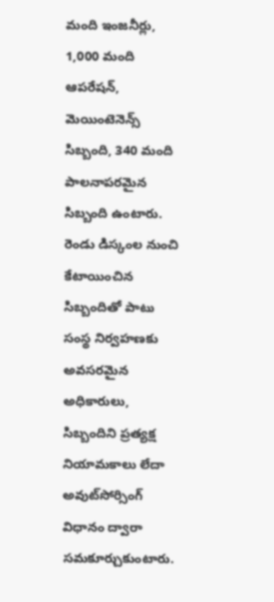మంది ఇంజనీర్లు, 1,000 మంది ఆపరేషన్‌, మెయింటెనెన్స్‌ సిబ్బంది, 340 మంది పాలనాపరమైన సిబ్బంది ఉంటారు. రెండు డిస్కంల నుంచి కేటాయించిన సిబ్బందితో పాటు సంస్థ నిర్వహణకు అవసరమైన అధికారులు, సిబ్బందిని ప్రత్యక్ష నియామకాలు లేదా అవుట్‌సోర్సింగ్‌ విధానం ద్వారా సమకూర్చుకుంటారు.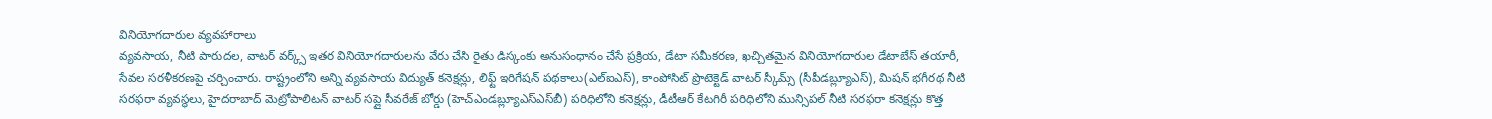వినియోగదారుల వ్యవహారాలు
వ్యవసాయ, నీటి పారుదల, వాటర్‌ వర్క్స్‌ ఇతర వినియోగదారులను వేరు చేసి రైతు డిస్కంకు అనుసంధానం చేసే ప్రక్రియ, డేటా సమీకరణ, ఖచ్చితమైన వినియోగదారుల డేటాబేస్‌ తయారీ, సేవల సరళీకరణపై చర్చించారు. రాష్ట్రంలోని అన్ని వ్యవసాయ విద్యుత్‌ కనెక్షన్లు, లిఫ్ట్‌ ఇరిగేషన్‌ పథకాలు(ఎల్‌ఐఎస్‌), కాంపోసిట్‌ ప్రొటెక్టెడ్‌ వాటర్‌ స్కీమ్స్‌ (సీపీడబ్ల్యూఎస్‌), మిషన్‌ భగీరథ నీటి సరఫరా వ్యవస్థలు, హైదరాబాద్‌ మెట్రోపాలిటన్‌ వాటర్‌ సప్లై సీవరేజ్‌ బోర్డు (హెచ్‌ఎండబ్ల్యూఎస్‌ఎస్‌బీ) పరిధిలోని కనెక్షన్లు, డీటీఆర్‌ కేటగిరీ పరిధిలోని మున్సిపల్‌ నీటి సరఫరా కనెక్షన్లు కొత్త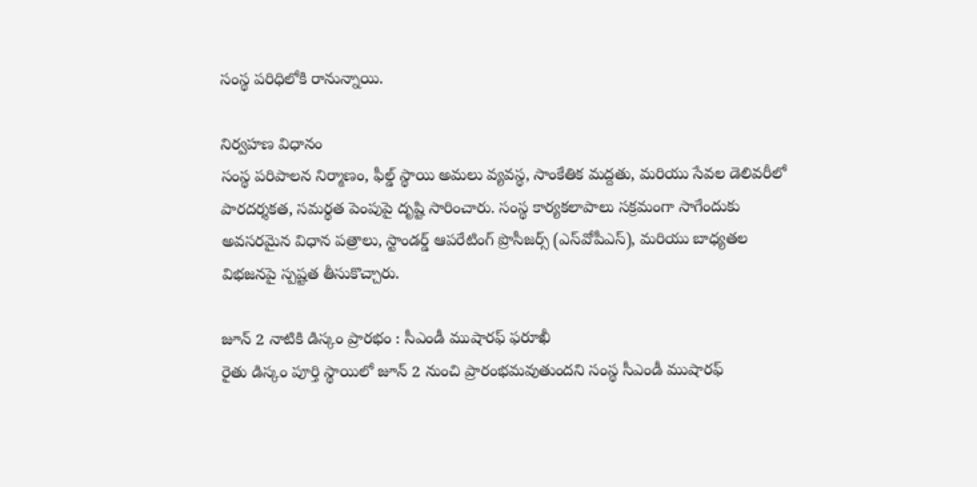సంస్థ పరిధిలోకి రానున్నాయి.

నిర్వహణ విధానం
సంస్థ పరిపాలన నిర్మాణం, ఫీల్డ్‌ స్థాయి అమలు వ్యవస్థ, సాంకేతిక మద్దతు, మరియు సేవల డెలివరీలో పారదర్శకత, సమర్థత పెంపుపై దృష్టి సారించారు. సంస్థ కార్యకలాపాలు సక్రమంగా సాగేందుకు అవసరమైన విధాన పత్రాలు, స్టాండర్డ్‌ ఆపరేటింగ్‌ ప్రొసీజర్స్‌ (ఎస్‌వోపీఎస్‌), మరియు బాధ్యతల విభజనపై స్పష్టత తీసుకొచ్చారు.

జూన్‌ 2 నాటికి డిస్కం ప్రారభం : సీఎండీ ముషారఫ్‌ ఫరూఖీ
రైతు డిస్కం పూర్తి స్థాయిలో జూన్‌ 2 నుంచి ప్రారంభమవుతుందని సంస్థ సీఎండీ ముషారఫ్‌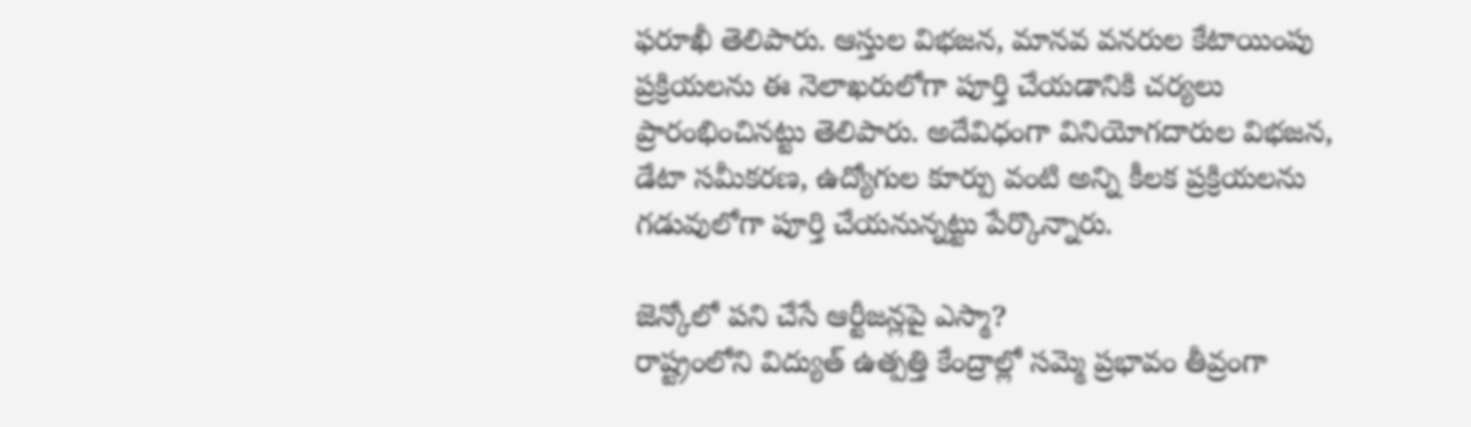ఫరూఖీ తెలిపారు. ఆస్తుల విభజన, మానవ వనరుల కేటాయింపు ప్రక్రియలను ఈ నెలాఖరులోగా పూర్తి చేయడానికి చర్యలు ప్రారంభించినట్టు తెలిపారు. అదేవిధంగా వినియోగదారుల విభజన, డేటా సమీకరణ, ఉద్యోగుల కూర్పు వంటి అన్ని కీలక ప్రక్రియలను గడువులోగా పూర్తి చేయనున్నట్టు పేర్కొన్నారు.

జెన్కోలో పని చేసే ఆర్టీజన్లపై ఎస్మా?
రాష్ట్రంలోని విద్యుత్‌ ఉత్పత్తి కేంద్రాల్లో సమ్మె ప్రభావం తీవ్రంగా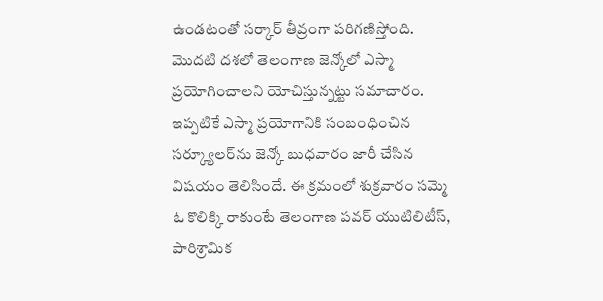ఉండటంతో సర్కార్‌ తీవ్రంగా పరిగణిస్తోంది. మొదటి దశలో తెలంగాణ జెన్కోలో ఎస్మా ప్రయోగించాలని యోచిస్తున్నట్టు సమాచారం. ఇప్పటికే ఎస్మా ప్రయోగానికి సంబంధించిన సర్క్యూలర్‌ను జెన్కో బుధవారం జారీ చేసిన విషయం తెలిసిందే. ఈ క్రమంలో శుక్రవారం సమ్మె ఓ కొలిక్కి రాకుంటే తెలంగాణ పవర్‌ యుటిలిటీస్‌, పారిశ్రామిక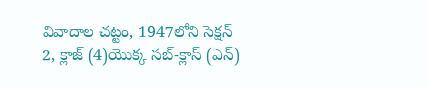వివాదాల చట్టం, 1947లోని సెక్షన్‌ 2, క్లాజ్‌ (4)యొక్క సబ్‌-క్లాస్‌ (ఎన్‌)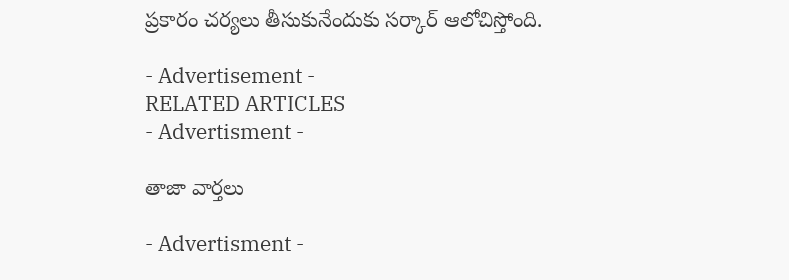ప్రకారం చర్యలు తీసుకునేందుకు సర్కార్‌ ఆలోచిస్తోంది.

- Advertisement -
RELATED ARTICLES
- Advertisment -

తాజా వార్తలు

- Advertisment -